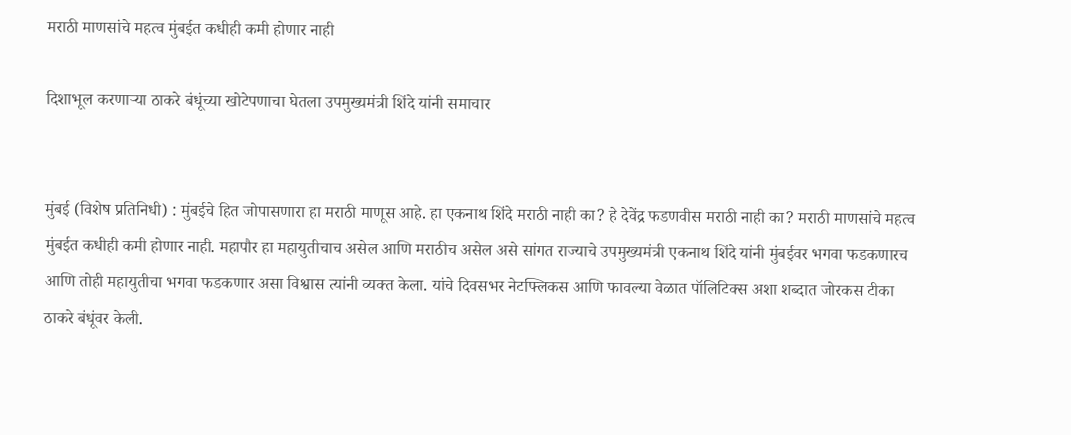मराठी माणसांचे महत्व मुंबईत कधीही कमी होणार नाही

दिशाभूल करणाऱ्या ठाकरे बंधूंच्या खोटेपणाचा घेतला उपमुख्यमंत्री शिंदे यांनी समाचार


मुंबई (विशेष प्रतिनिधी) : मुंबईचे हित जोपासणारा हा मराठी माणूस आहे. हा एकनाथ शिंदे मराठी नाही का? हे देवेंद्र फडणवीस मराठी नाही का? मराठी माणसांचे महत्व मुंबईत कधीही कमी होणार नाही. महापौर हा महायुतीचाच असेल आणि मराठीच असेल असे सांगत राज्याचे उपमुख्यमंत्री एकनाथ शिंदे यांनी मुंबईवर भगवा फडकणारच आणि तोही महायुतीचा भगवा फडकणार असा विश्वास त्यांनी व्यक्त केला. यांचे दिवसभर नेटफ्लिकस आणि फावल्या वेळात पॉलिटिक्स अशा शब्दात जोरकस टीका ठाकरे बंधूंवर केली.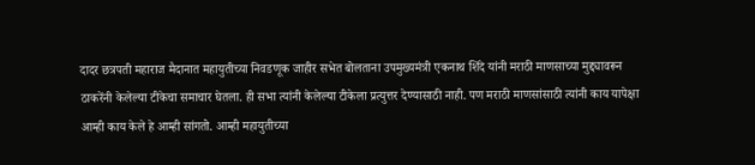दादर छत्रपती महाराज मैदानात महायुतीच्या निवडणूक जाहीर सभेत बोलताना उपमुख्यमंत्री एकनाथ शिंदे यांनी मराठी माणसाच्या मुद्द्यावरून ठाकरेंनी केलेल्या टीकेचा समाचार घेतला. ही सभा त्यांनी केलेल्या टीकेला प्रत्युत्तर देण्यासाठी नाही. पण मराठी माणसांसाठी त्यांनी काय यापेक्षा आम्ही काय केले हे आम्ही सांगतो. आम्ही महायुतीच्या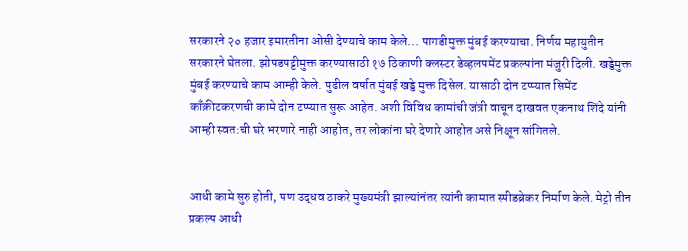सरकारने २० हजार इमारतीना ओसी देण्याचे काम केले... पागडीमुक्त मुंबई करण्याचा. निर्णय महायुतीन सरकारने घेतला. झोपडपट्टीमुक्त करण्यासाठी १७ ठिकाणी क्लस्टर डेव्हलपमेंट प्रकल्पांना मंजुरी दिली. खड्डेमुक्त मुंबई करण्याचे काम आम्ही केले. पुढील वर्षात मुंबई खड्डे मुक्त दिसेल. यासाठी दोन टप्प्यात सिमेंट काँक्रीटकरणची कामे दोन टप्प्यात सुरू आहेत. अशी विविध कामांची जंत्री वाचून दाखवत एकनाथ शिंदे यांनी आम्ही स्वत:ची घरे भरणारे नाही आहोत, तर लोकांना घरे देणारे आहोत असे निक्षून सांगितले.


आधी कामे सुरु होती, पण उद्धव ठाकरे मुख्यमंत्री झाल्यांनंतर त्यांनी कामात स्पीडब्रेकर निर्माण केले. मेट्रो तीन प्रकल्प आधी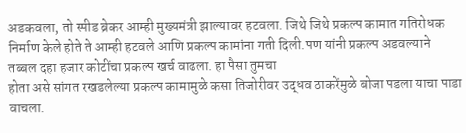अडकवला, तो स्पीड ब्रेकर आम्ही मुख्यमंत्री झाल्यावर हटवला. जिथे जिथे प्रकल्प कामात गतिरोधक निर्माण केले होते ते आम्ही हटवले आणि प्रकल्प कामांना गती दिली.पण यांनी प्रकल्प अडवल्याने तब्बल दहा हजार कोटींचा प्रकल्प खर्च वाढला. हा पैसा तुमचा
होता असे सांगत रखडलेल्या प्रकल्प कामामुळे कसा तिजोरीवर उद्धव ठाकरेंमुळे बोजा पडला याचा पाडा वाचला.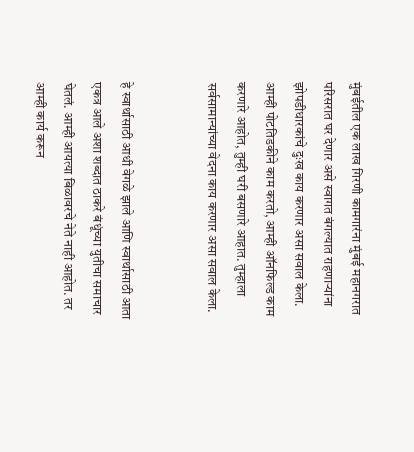मुंबईतील एक लाख गिरणी कामगारंना मुंबई महानगरात परिसरात घर देणार असे स्वागत बंगल्यात राहणाऱ्यांना झोपडीधारकांचे दुःख काय करणार असा सवाल केला. आम्ही पोटतिडकीने काम करतो, आम्ही ऑनफिल्ड काम करणारे आहोत, तुम्ही घरी बसणारे आहात. तुम्हाला सर्वसामान्यांच्या वेदना काय करणार असा सवाल केला.


हे स्वार्थासाठी आधी वेगळे झाले आणि स्वार्थासाठी आता एकत्र आले अशा शब्दात ठाकरे बंधूंच्या युतीचा समाचार घेतलं. आम्ही आयत्या बिळावरचे नेते नाही आहोत. तर आम्ही कार्य करून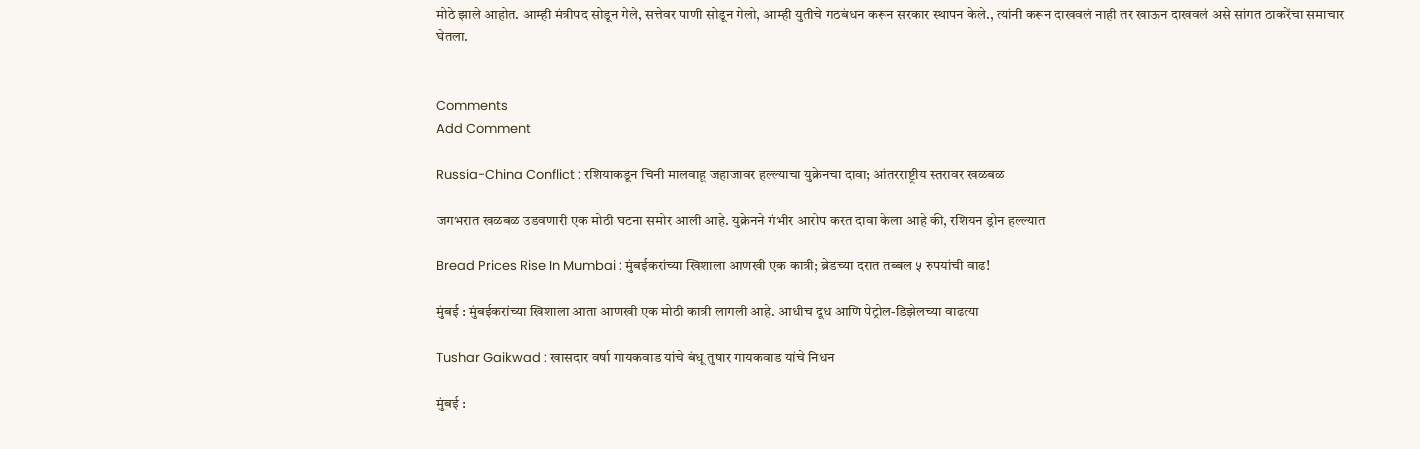मोठे झाले आहोत. आम्ही मंत्रीपद सोडून गेले, सत्तेवर पाणी सोडून गेलो, आम्ही युतीचे गठबंधन करून सरकार स्थापन केले., त्यांनी करून दाखवलं नाही तर खाऊन दाखवलं असे सांगत ठाकरेंचा समाचार घेतला.


Comments
Add Comment

Russia-China Conflict : रशियाकडून चिनी मालवाहू जहाजावर हल्ल्याचा युक्रेनचा दावा; आंतरराष्ट्रीय स्तरावर खळबळ

जगभरात खळबळ उडवणारी एक मोठी घटना समोर आली आहे. युक्रेनने गंभीर आरोप करत दावा केला आहे की, रशियन ड्रोन हल्ल्यात

Bread Prices Rise In Mumbai : मुंबईकरांच्या खिशाला आणखी एक कात्री; ब्रेडच्या दरात तब्बल ५ रुपयांची वाढ!

मुंबई : मुंबईकरांच्या खिशाला आता आणखी एक मोठी कात्री लागली आहे. आधीच दूध आणि पेट्रोल-डिझेलच्या वाढत्या

Tushar Gaikwad : खासदार वर्षा गायकवाड यांचे बंधू तुषार गायकवाड यांचे निधन

मुंबई :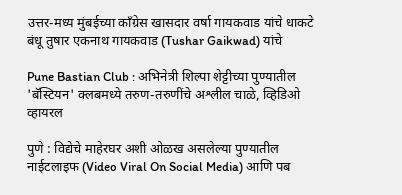उत्तर-मध्य मुंबईच्या काँग्रेस खासदार वर्षा गायकवाड यांचे धाकटे बंधू तुषार एकनाथ गायकवाड (Tushar Gaikwad) यांचे

Pune Bastian Club : अभिनेत्री शिल्पा शेट्टीच्या पुण्यातील 'बॅस्टियन' क्लबमध्ये तरुण-तरुणींचे अश्लील चाळे, व्हिडिओ व्हायरल

पुणे : विद्येचे माहेरघर अशी ओळख असलेल्या पुण्यातील नाईटलाइफ (Video Viral On Social Media) आणि पब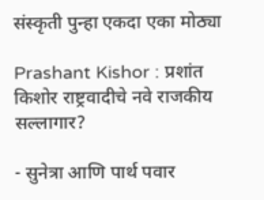संस्कृती पुन्हा एकदा एका मोठ्या

Prashant Kishor : प्रशांत किशोर राष्ट्रवादीचे नवे राजकीय सल्लागार?

- सुनेत्रा आणि पार्थ पवार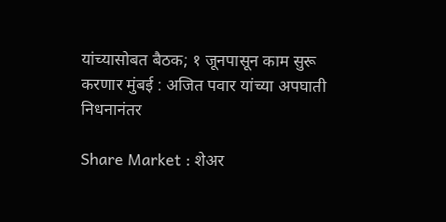यांच्यासोबत बैठक; १ जूनपासून काम सुरू करणार मुंबई : अजित पवार यांच्या अपघाती निधनानंतर

Share Market : शेअर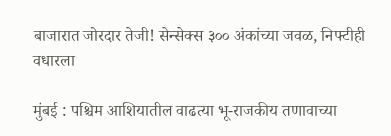बाजारात जोरदार तेजी! सेन्सेक्स ३०० अंकांच्या जवळ, निफ्टीही वधारला

मुंबई : पश्चिम आशियातील वाढत्या भू-राजकीय तणावाच्या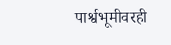पार्श्वभूमीवरही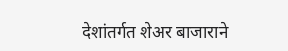देशांतर्गत शेअर बाजाराने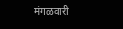मंगळवारी